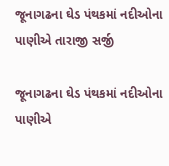જૂનાગઢના ઘેડ પંથકમાં નદીઓના પાણીએ તારાજી સર્જી

જૂનાગઢના ઘેડ પંથકમાં નદીઓના પાણીએ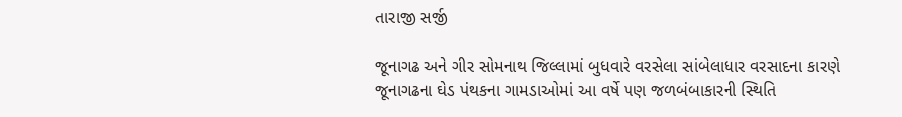તારાજી સર્જી

જૂનાગઢ અને ગીર સોમનાથ જિલ્લામાં બુધવારે વરસેલા સાંબેલાધાર વરસાદના કારણે જૂનાગઢના ઘેડ પંથકના ગામડાઓમાં આ વર્ષે પણ જળબંબાકારની સ્થિતિ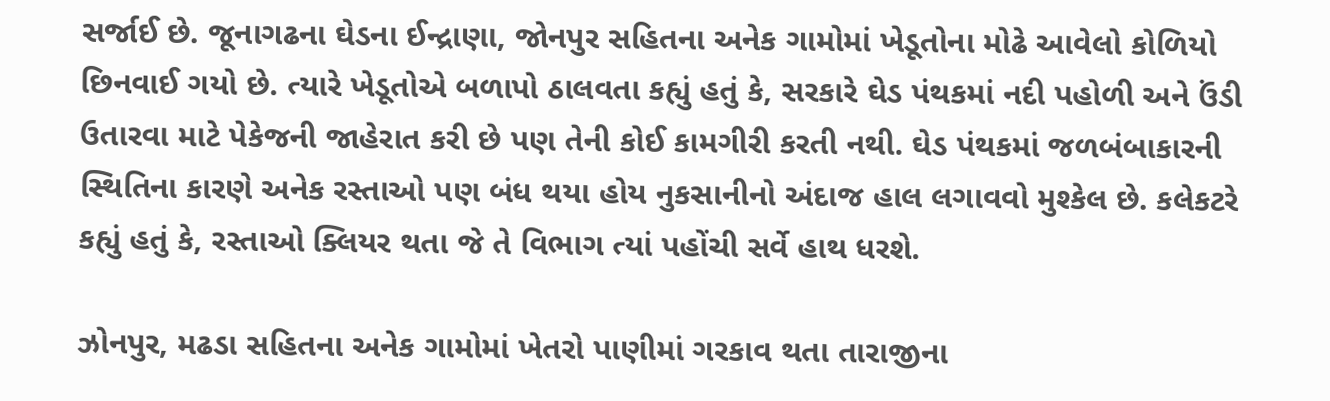સર્જાઈ છે. જૂનાગઢના ઘેડના ઈન્દ્રાણા, જોનપુર સહિતના અનેક ગામોમાં ખેડૂતોના મોઢે આવેલો કોળિયો છિનવાઈ ગયો છે. ત્યારે ખેડૂતોએ બળાપો ઠાલવતા કહ્યું હતું કે, સરકારે ઘેડ પંથકમાં નદી પહોળી અને ઉંડી ઉતારવા માટે પેકેજની જાહેરાત કરી છે પણ તેની કોઈ કામગીરી કરતી નથી. ઘેડ પંથકમાં જળબંબાકારની સ્થિતિના કારણે અનેક રસ્તાઓ પણ બંધ થયા હોય નુકસાનીનો અંદાજ હાલ લગાવવો મુશ્કેલ છે. કલેકટરે કહ્યું હતું કે, રસ્તાઓ ક્લિયર થતા જે તે વિભાગ ત્યાં પહોંચી સર્વે હાથ ધરશે.

ઝોનપુર, મઢડા સહિતના અનેક ગામોમાં ખેતરો પાણીમાં ગરકાવ થતા તારાજીના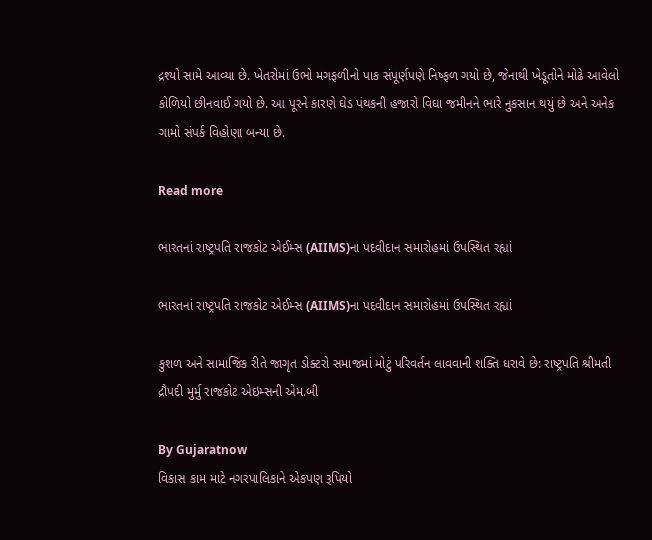દ્રશ્યો સામે આવ્યા છે. ખેતરોમાં ઉભો મગફળીનો પાક સંપૂર્ણપણે નિષ્ફળ ગયો છે, જેનાથી ખેડૂતોને મોઢે આવેલો કોળિયો છીનવાઈ ગયો છે. આ પૂરને કારણે ઘેડ પંથકની હજારો વિઘા જમીનને ભારે નુકસાન થયું છે અને અનેક ગામો સંપર્ક વિહોણા બન્યા છે.

Read more

ભારતનાં રાષ્ટ્રપતિ રાજકોટ એઈમ્સ (AIIMS)ના પદવીદાન સમારોહમાં ઉપસ્થિત રહ્યાં

ભારતનાં રાષ્ટ્રપતિ રાજકોટ એઈમ્સ (AIIMS)ના પદવીદાન સમારોહમાં ઉપસ્થિત રહ્યાં

કુશળ અને સામાજિક રીતે જાગૃત ડોક્ટરો સમાજમાં મોટું પરિવર્તન લાવવાની શક્તિ ધરાવે છે: રાષ્ટ્રપતિ શ્રીમતી દ્રૌપદી મુર્મુ રાજકોટ એઇમ્સની એમ.બી

By Gujaratnow
વિકાસ કામ માટે નગરપાલિકાને એકપણ રૂપિયો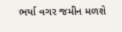ભર્યા વગર જમીન મળશે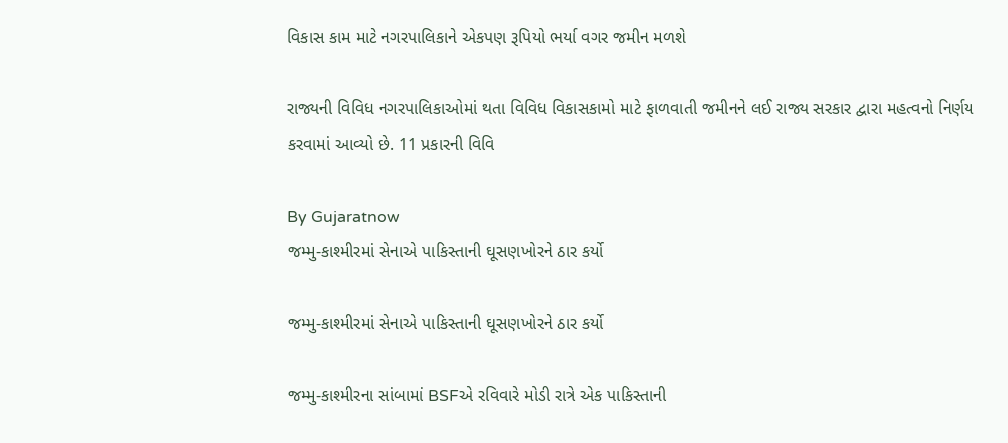વિકાસ કામ માટે નગરપાલિકાને એકપણ રૂપિયો ભર્યા વગર જમીન મળશે

રાજ્યની વિવિધ નગરપાલિકાઓમાં થતા વિવિધ વિકાસકામો માટે ફાળવાતી જમીનને લઈ રાજ્ય સરકાર દ્વારા મહત્વનો નિર્ણય કરવામાં આવ્યો છે. 11 પ્રકારની વિવિ

By Gujaratnow
જમ્મુ-કાશ્મીરમાં સેનાએ પાકિસ્તાની ઘૂસણખોરને ઠાર કર્યો

જમ્મુ-કાશ્મીરમાં સેનાએ પાકિસ્તાની ઘૂસણખોરને ઠાર કર્યો

જમ્મુ-કાશ્મીરના સાંબામાં BSFએ રવિવારે મોડી રાત્રે એક પાકિસ્તાની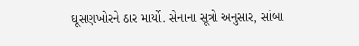ઘૂસણખોરને ઠાર માર્યો. સેનાના સૂત્રો અનુસાર, સાંબા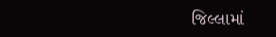જિલ્લામાં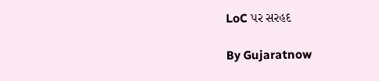LoC પર સરહદ

By Gujaratnow